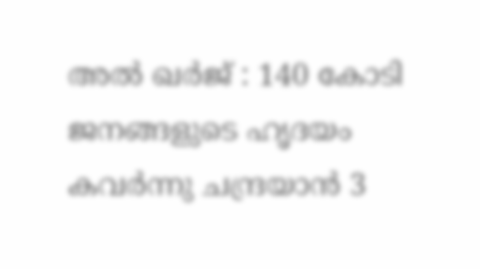അൽ ഖർജ് : 140 കോടി ജനങ്ങളുടെ ഹൃദയം കവർന്നു ചന്ദ്രയാൻ 3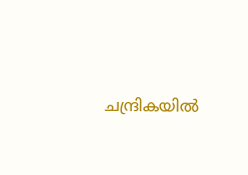ചന്ദ്രികയിൽ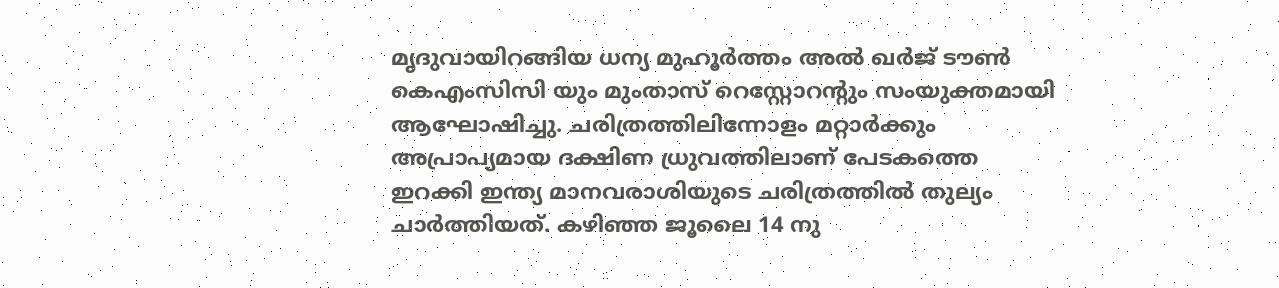മൃദുവായിറങ്ങിയ ധന്യ മുഹൂർത്തം അൽ ഖർജ് ടൗൺ കെഎംസിസി യും മുംതാസ് റെസ്റ്റോറന്റും സംയുക്തമായി ആഘോഷിച്ചു. ചരിത്രത്തിലിന്നോളം മറ്റാർക്കും അപ്രാപ്യമായ ദക്ഷിണ ധ്രുവത്തിലാണ് പേടകത്തെ ഇറക്കി ഇന്ത്യ മാനവരാശിയുടെ ചരിത്രത്തിൽ തുല്യം ചാർത്തിയത്. കഴിഞ്ഞ ജൂലൈ 14 നു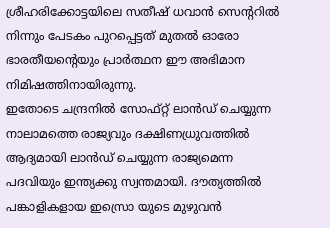ശ്രീഹരിക്കോട്ടയിലെ സതീഷ് ധവാൻ സെന്ററിൽ നിന്നും പേടകം പുറപ്പെട്ടത് മുതൽ ഓരോ ഭാരതീയന്റെയും പ്രാർത്ഥന ഈ അഭിമാന നിമിഷത്തിനായിരുന്നു.
ഇതോടെ ചന്ദ്രനിൽ സോഫ്റ്റ് ലാൻഡ് ചെയ്യുന്ന നാലാമത്തെ രാജ്യവും ദക്ഷിണധ്രുവത്തിൽ ആദ്യമായി ലാൻഡ് ചെയ്യുന്ന രാജ്യമെന്ന പദവിയും ഇന്ത്യക്കു സ്വന്തമായി. ദൗത്യത്തിൽ പങ്കാളികളായ ഇസ്രൊ യുടെ മുഴുവൻ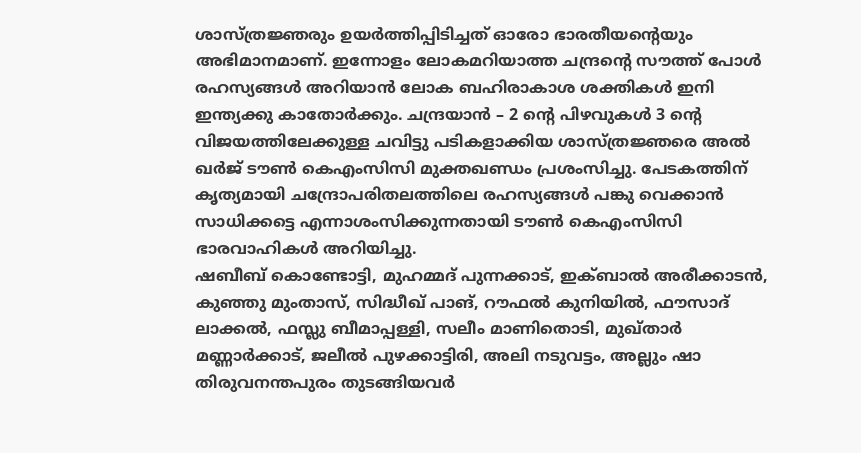ശാസ്ത്രജ്ഞരും ഉയർത്തിപ്പിടിച്ചത് ഓരോ ഭാരതീയന്റെയും അഭിമാനമാണ്. ഇന്നോളം ലോകമറിയാത്ത ചന്ദ്രന്റെ സൗത്ത് പോൾ രഹസ്യങ്ങൾ അറിയാൻ ലോക ബഹിരാകാശ ശക്തികൾ ഇനി ഇന്ത്യക്കു കാതോർക്കും. ചന്ദ്രയാൻ – 2 ന്റെ പിഴവുകൾ 3 ന്റെ വിജയത്തിലേക്കുള്ള ചവിട്ടു പടികളാക്കിയ ശാസ്ത്രജ്ഞരെ അൽ ഖർജ് ടൗൺ കെഎംസിസി മുക്തഖണ്ഡം പ്രശംസിച്ചു. പേടകത്തിന് കൃത്യമായി ചന്ദ്രോപരിതലത്തിലെ രഹസ്യങ്ങൾ പങ്കു വെക്കാൻ സാധിക്കട്ടെ എന്നാശംസിക്കുന്നതായി ടൗൺ കെഎംസിസി ഭാരവാഹികൾ അറിയിച്ചു.
ഷബീബ് കൊണ്ടോട്ടി, മുഹമ്മദ് പുന്നക്കാട്, ഇക്ബാൽ അരീക്കാടൻ, കുഞ്ഞു മുംതാസ്, സിദ്ധീഖ് പാങ്, റൗഫൽ കുനിയിൽ, ഫൗസാദ് ലാക്കൽ, ഫസ്ലു ബീമാപ്പള്ളി, സലീം മാണിതൊടി, മുഖ്താർ മണ്ണാർക്കാട്, ജലീൽ പുഴക്കാട്ടിരി, അലി നടുവട്ടം, അല്ലും ഷാ തിരുവനന്തപുരം തുടങ്ങിയവർ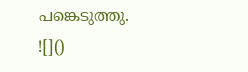പങ്കെടുത്തു.
![]()